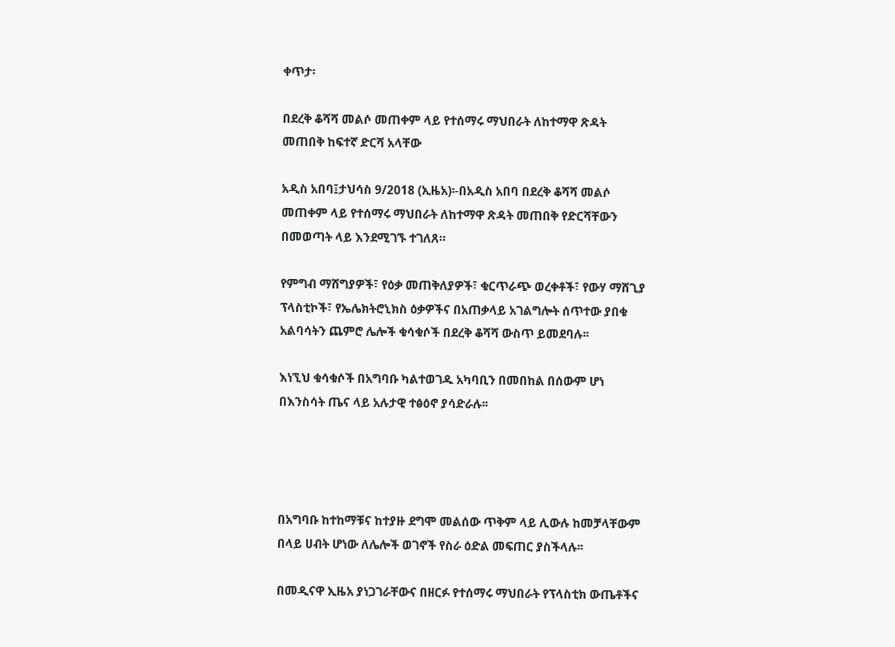ቀጥታ፡

በደረቅ ቆሻሻ መልሶ መጠቀም ላይ የተሰማሩ ማህበራት ለከተማዋ ጽዳት መጠበቅ ከፍተኛ ድርሻ አላቸው

አዲስ አበባ፤ታህሳስ 9/2018 (ኢዜአ)፡-በአዲስ አበባ በደረቅ ቆሻሻ መልሶ መጠቀም ላይ የተሰማሩ ማህበራት ለከተማዋ ጽዳት መጠበቅ የድርሻቸውን በመወጣት ላይ እንደሚገኙ ተገለጸ።

የምግብ ማሸግያዎች፣ የዕቃ መጠቅለያዎች፣ ቁርጥራጭ ወረቀቶች፣ የውሃ ማሸጊያ ፕላስቲኮች፣ የኤሌክትሮኒክስ ዕቃዎችና በአጠቃላይ አገልግሎት ሰጥተው ያበቁ አልባሳትን ጨምሮ ሌሎች ቁሳቁሶች በደረቅ ቆሻሻ ውስጥ ይመደባሉ፡፡

እነኚህ ቁሳቁሶች በአግባቡ ካልተወገዱ አካባቢን በመበከል በሰውም ሆነ በእንስሳት ጤና ላይ አሉታዊ ተፅዕኖ ያሳድራሉ፡፡




በአግባቡ ከተከማቹና ከተያዙ ደግሞ መልሰው ጥቅም ላይ ሊውሉ ከመቻላቸውም በላይ ሀብት ሆነው ለሌሎች ወገኖች የስራ ዕድል መፍጠር ያስችላሉ፡፡

በመዲናዋ ኢዜአ ያነጋገራቸውና በዘርፉ የተሰማሩ ማህበራት የፕላስቲክ ውጤቶችና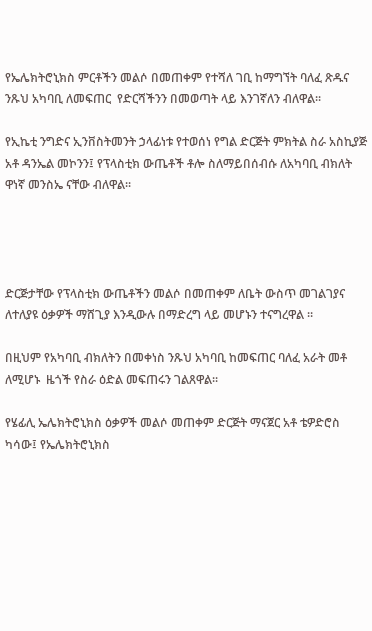የኤሌክትሮኒክስ ምርቶችን መልሶ በመጠቀም የተሻለ ገቢ ከማግኘት ባለፈ ጽዱና ንጹህ አካባቢ ለመፍጠር  የድርሻችንን በመወጣት ላይ እንገኛለን ብለዋል፡፡

የኢኬቲ ንግድና ኢንቨስትመንት ኃላፊነቱ የተወሰነ የግል ድርጅት ምክትል ስራ አስኪያጅ አቶ ዳንኤል መኮንን፤ የፕላስቲክ ውጤቶች ቶሎ ስለማይበሰብሱ ለአካባቢ ብክለት ዋነኛ መንስኤ ናቸው ብለዋል፡፡




ድርጅታቸው የፕላስቲክ ውጤቶችን መልሶ በመጠቀም ለቤት ውስጥ መገልገያና ለተለያዩ ዕቃዎች ማሸጊያ እንዲውሉ በማድረግ ላይ መሆኑን ተናግረዋል ።

በዚህም የአካባቢ ብክለትን በመቀነስ ንጹህ አካባቢ ከመፍጠር ባለፈ አራት መቶ ለሚሆኑ  ዜጎች የስራ ዕድል መፍጠሩን ገልጸዋል፡፡

የሄፊሊ ኤሌክትሮኒክስ ዕቃዎች መልሶ መጠቀም ድርጅት ማናጀር አቶ ቴዎድሮስ ካሳው፤ የኤሌክትሮኒክስ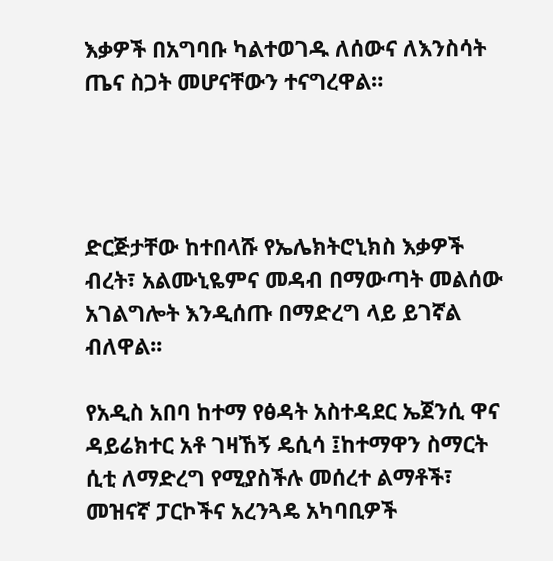እቃዎች በአግባቡ ካልተወገዱ ለሰውና ለእንስሳት  ጤና ስጋት መሆናቸውን ተናግረዋል።




ድርጅታቸው ከተበላሹ የኤሌክትሮኒክስ እቃዎች ብረት፣ አልሙኒዬምና መዳብ በማውጣት መልሰው አገልግሎት እንዲሰጡ በማድረግ ላይ ይገኛል ብለዋል፡፡

የአዲስ አበባ ከተማ የፅዳት አስተዳደር ኤጀንሲ ዋና ዳይሬክተር አቶ ገዛኸኝ ዴሲሳ ፤ከተማዋን ስማርት ሲቲ ለማድረግ የሚያስችሉ መሰረተ ልማቶች፣ መዝናኛ ፓርኮችና አረንጓዴ አካባቢዎች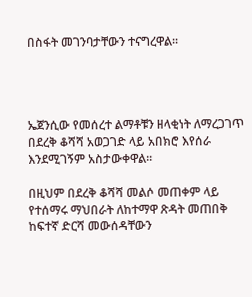በስፋት መገንባታቸውን ተናግረዋል፡፡




ኤጀንሲው የመሰረተ ልማቶቹን ዘላቂነት ለማረጋገጥ በደረቅ ቆሻሻ አወጋገድ ላይ አበክሮ እየሰራ እንደሚገኝም አስታውቀዋል፡፡

በዚህም በደረቅ ቆሻሻ መልሶ መጠቀም ላይ የተሰማሩ ማህበራት ለከተማዋ ጽዳት መጠበቅ ከፍተኛ ድርሻ መውሰዳቸውን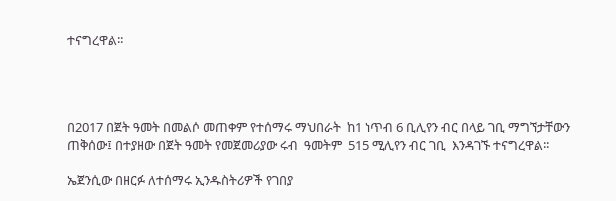ተናግረዋል፡፡




በ2017 በጀት ዓመት በመልሶ መጠቀም የተሰማሩ ማህበራት  ከ1 ነጥብ 6 ቢሊየን ብር በላይ ገቢ ማግኘታቸውን ጠቅሰው፤ በተያዘው በጀት ዓመት የመጀመሪያው ሩብ  ዓመትም  515 ሚሊየን ብር ገቢ  እንዳገኙ ተናግረዋል፡፡

ኤጀንሲው በዘርፉ ለተሰማሩ ኢንዱስትሪዎች የገበያ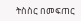ትስስር በመፍጠር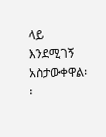ላይ እንደሚገኝ አስታውቀዋል፡፡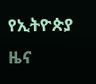የኢትዮጵያ ዜና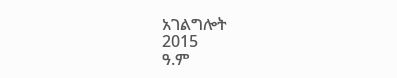አገልግሎት
2015
ዓ.ም